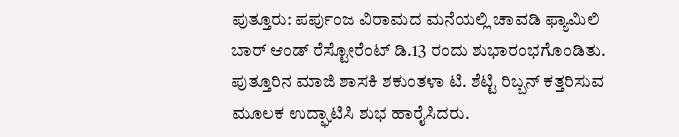ಪುತ್ತೂರು: ಪರ್ಪುಂಜ ವಿರಾಮದ ಮನೆಯಲ್ಲಿ ಚಾವಡಿ ಫ್ಯಾಮಿಲಿ ಬಾರ್ ಆಂಡ್ ರೆಸ್ಟೋರೆಂಟ್ ಡಿ.13 ರಂದು ಶುಭಾರಂಭಗೊಂಡಿತು.
ಪುತ್ತೂರಿನ ಮಾಜಿ ಶಾಸಕಿ ಶಕುಂತಳಾ ಟಿ. ಶೆಟ್ಟಿ ರಿಬ್ಬನ್ ಕತ್ತರಿಸುವ ಮೂಲಕ ಉದ್ಘಾಟಿಸಿ ಶುಭ ಹಾರೈಸಿದರು.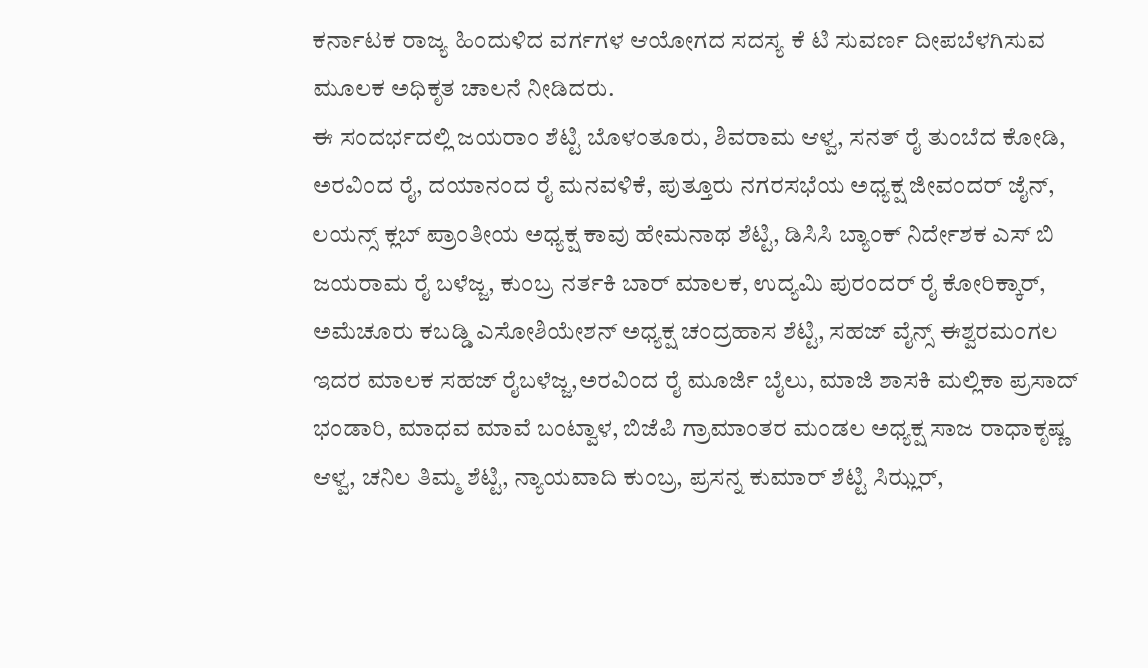ಕರ್ನಾಟಕ ರಾಜ್ಯ ಹಿಂದುಳಿದ ವರ್ಗಗಳ ಆಯೋಗದ ಸದಸ್ಯ ಕೆ ಟಿ ಸುವರ್ಣ ದೀಪಬೆಳಗಿಸುವ ಮೂಲಕ ಅಧಿಕೃತ ಚಾಲನೆ ನೀಡಿದರು.
ಈ ಸಂದರ್ಭದಲ್ಲಿ ಜಯರಾಂ ಶೆಟ್ಟಿ ಬೊಳಂತೂರು, ಶಿವರಾಮ ಆಳ್ವ, ಸನತ್ ರೈ ತುಂಬೆದ ಕೋಡಿ, ಅರವಿಂದ ರೈ, ದಯಾನಂದ ರೈ ಮನವಳಿಕೆ, ಪುತ್ತೂರು ನಗರಸಭೆಯ ಅಧ್ಯಕ್ಷ ಜೀವಂದರ್ ಜೈನ್, ಲಯನ್ಸ್ ಕ್ಲಬ್ ಪ್ರಾಂತೀಯ ಅಧ್ಯಕ್ಷ ಕಾವು ಹೇಮನಾಥ ಶೆಟ್ಟಿ, ಡಿಸಿಸಿ ಬ್ಯಾಂಕ್ ನಿರ್ದೇಶಕ ಎಸ್ ಬಿ ಜಯರಾಮ ರೈ ಬಳೆಜ್ಜ, ಕುಂಬ್ರ ನರ್ತಕಿ ಬಾರ್ ಮಾಲಕ, ಉದ್ಯಮಿ ಪುರಂದರ್ ರೈ ಕೋರಿಕ್ಕಾರ್, ಅಮೆಚೂರು ಕಬಡ್ಡಿ ಎಸೋಶಿಯೇಶನ್ ಅಧ್ಯಕ್ಷ ಚಂದ್ರಹಾಸ ಶೆಟ್ಟಿ, ಸಹಜ್ ವೈನ್ಸ್ ಈಶ್ವರಮಂಗಲ ಇದರ ಮಾಲಕ ಸಹಜ್ ರೈಬಳೆಜ್ಜ,ಅರವಿಂದ ರೈ ಮೂರ್ಜಿ ಬೈಲು, ಮಾಜಿ ಶಾಸಕಿ ಮಲ್ಲಿಕಾ ಪ್ರಸಾದ್ ಭಂಡಾರಿ, ಮಾಧವ ಮಾವೆ ಬಂಟ್ವಾಳ, ಬಿಜೆಪಿ ಗ್ರಾಮಾಂತರ ಮಂಡಲ ಅಧ್ಯಕ್ಷ ಸಾಜ ರಾಧಾಕೃಷ್ಣ ಆಳ್ವ, ಚನಿಲ ತಿಮ್ಮ ಶೆಟ್ಟಿ, ನ್ಯಾಯವಾದಿ ಕುಂಬ್ರ, ಪ್ರಸನ್ನ ಕುಮಾರ್ ಶೆಟ್ಟಿ ಸಿಝ್ಲರ್,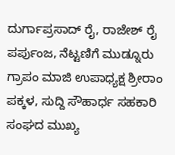ದುರ್ಗಾಪ್ರಸಾದ್ ರೈ, ರಾಜೇಶ್ ರೈ ಪರ್ಪುಂಜ, ನೆಟ್ಟಣಿಗೆ ಮುಡ್ನೂರು ಗ್ರಾಪಂ ಮಾಜಿ ಉಪಾಧ್ಯಕ್ಷ ಶ್ರೀರಾಂ ಪಕ್ಕಳ, ಸುದ್ದಿ ಸೌಹಾರ್ಧ ಸಹಕಾರಿ ಸಂಘದ ಮುಖ್ಯ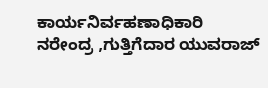ಕಾರ್ಯನಿರ್ವಹಣಾಧಿಕಾರಿ ನರೇಂದ್ರ ,ಗುತ್ತಿಗೆದಾರ ಯುವರಾಜ್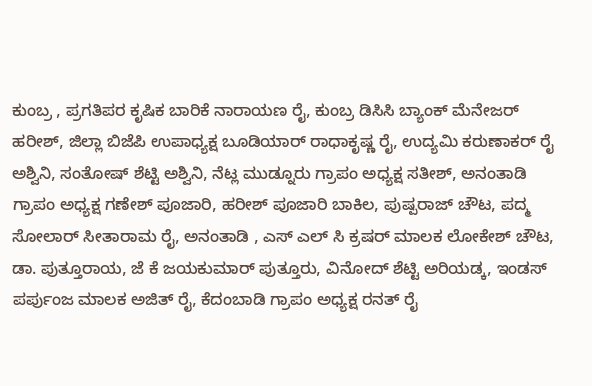ಕುಂಬ್ರ , ಪ್ರಗತಿಪರ ಕೃಷಿಕ ಬಾರಿಕೆ ನಾರಾಯಣ ರೈ, ಕುಂಬ್ರ ಡಿಸಿಸಿ ಬ್ಯಾಂಕ್ ಮೆನೇಜರ್ ಹರೀಶ್, ಜಿಲ್ಲಾ ಬಿಜೆಪಿ ಉಪಾಧ್ಯಕ್ಷ ಬೂಡಿಯಾರ್ ರಾಧಾಕೃಷ್ಣ ರೈ, ಉದ್ಯಮಿ ಕರುಣಾಕರ್ ರೈ ಅಶ್ವಿನಿ, ಸಂತೋಷ್ ಶೆಟ್ಟಿ ಅಶ್ವಿನಿ, ನೆಟ್ಲ ಮುಡ್ನೂರು ಗ್ರಾಪಂ ಅಧ್ಯಕ್ಷ ಸತೀಶ್, ಅನಂತಾಡಿ ಗ್ರಾಪಂ ಅಧ್ಯಕ್ಷ ಗಣೇಶ್ ಪೂಜಾರಿ, ಹರೀಶ್ ಪೂಜಾರಿ ಬಾಕಿಲ, ಪುಷ್ಪರಾಜ್ ಚೌಟ, ಪದ್ಮ ಸೋಲಾರ್ ಸೀತಾರಾಮ ರೈ, ಅನಂತಾಡಿ , ಎಸ್ ಎಲ್ ಸಿ ಕ್ರಷರ್ ಮಾಲಕ ಲೋಕೇಶ್ ಚೌಟ, ಡಾ. ಪುತ್ತೂರಾಯ, ಜೆ ಕೆ ಜಯಕುಮಾರ್ ಪುತ್ತೂರು, ವಿನೋದ್ ಶೆಟ್ಟಿ ಅರಿಯಡ್ಕ, ಇಂಡಸ್ ಪರ್ಪುಂಜ ಮಾಲಕ ಅಜಿತ್ ರೈ, ಕೆದಂಬಾಡಿ ಗ್ರಾಪಂ ಅಧ್ಯಕ್ಷ ರನತ್ ರೈ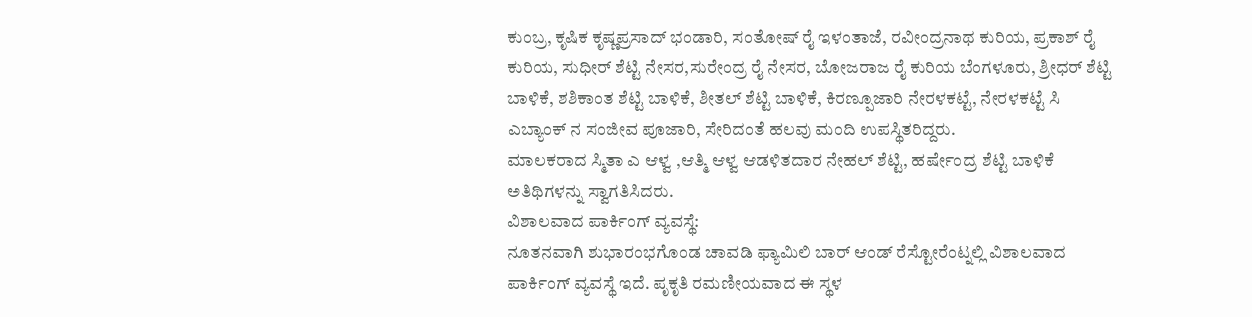ಕುಂಬ್ರ, ಕೃಷಿಕ ಕೃಷ್ಣಪ್ರಸಾದ್ ಭಂಡಾರಿ, ಸಂತೋಷ್ ರೈ ಇಳಂತಾಜೆ, ರವೀಂದ್ರನಾಥ ಕುರಿಯ, ಪ್ರಕಾಶ್ ರೈ ಕುರಿಯ, ಸುಧೀರ್ ಶೆಟ್ಟಿ ನೇಸರ,ಸುರೇಂದ್ರ ರೈ ನೇಸರ, ಬೋಜರಾಜ ರೈ ಕುರಿಯ ಬೆಂಗಳೂರು, ಶ್ರೀಧರ್ ಶೆಟ್ಟಿ ಬಾಳಿಕೆ, ಶಶಿಕಾಂತ ಶೆಟ್ಟಿ ಬಾಳಿಕೆ, ಶೀತಲ್ ಶೆಟ್ಟಿ ಬಾಳಿಕೆ, ಕಿರಣ್ಪೂಜಾರಿ ನೇರಳಕಟ್ಟೆ, ನೇರಳಕಟ್ಟೆ ಸಿ ಎಬ್ಯಾಂಕ್ ನ ಸಂಜೀವ ಪೂಜಾರಿ, ಸೇರಿದಂತೆ ಹಲವು ಮಂದಿ ಉಪಸ್ಥಿತರಿದ್ದರು.
ಮಾಲಕರಾದ ಸ್ಮಿತಾ ಎ ಆಳ್ವ ,ಆತ್ಮಿ ಆಳ್ವ ಆಡಳಿತದಾರ ನೇಹಲ್ ಶೆಟ್ಟಿ, ಹರ್ಷೇಂದ್ರ ಶೆಟ್ಟಿ ಬಾಳಿಕೆ ಅತಿಥಿಗಳನ್ನು ಸ್ವಾಗತಿಸಿದರು.
ವಿಶಾಲವಾದ ಪಾರ್ಕಿಂಗ್ ವ್ಯವಸ್ಥೆ:
ನೂತನವಾಗಿ ಶುಭಾರಂಭಗೊಂಡ ಚಾವಡಿ ಫ್ಯಾಮಿಲಿ ಬಾರ್ ಆಂಡ್ ರೆಸ್ಟೋರೆಂಟ್ನಲ್ಲಿ ವಿಶಾಲವಾದ ಪಾರ್ಕಿಂಗ್ ವ್ಯವಸ್ಥೆ ಇದೆ. ಪೃಕೃತಿ ರಮಣೀಯವಾದ ಈ ಸ್ಥಳ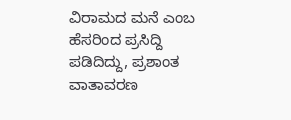ವಿರಾಮದ ಮನೆ ಎಂಬ ಹೆಸರಿಂದ ಪ್ರಸಿದ್ದಿ ಪಡಿದಿದ್ದು, ಪ್ರಶಾಂತ ವಾತಾವರಣ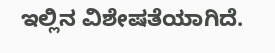ಇಲ್ಲಿನ ವಿಶೇಷತೆಯಾಗಿದೆ.